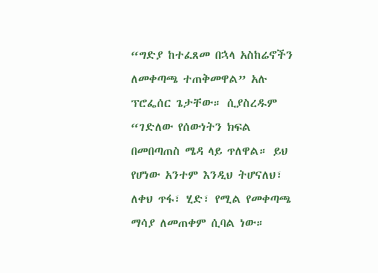“ግድያ ከተፈጸመ በኋላ አስከሬኖችን ለመቀጣጫ ተጠቅመዋል” አሉ ፕሮፌሰር ጌታቸው። ሲያስረዱም “ገድለው የሰውነትን ክፍል በመበጣጠስ ሜዳ ላይ ጥለዋል። ይህ የሆነው አንተም እንዲህ ትሆናለህ፣ ለቀህ ጥፋ፣ ሂድ፣ የሚል የመቀጣጫ ማሳያ ለመጠቀም ሲባል ነው።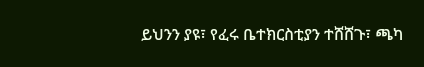ይህንን ያዩ፣ የፈሩ ቤተክርስቲያን ተሸሸጉ፣ ጫካ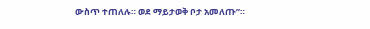ውስጥ ተጠለሉ። ወደ ማይታወቅ ቦታ አመለጡ”።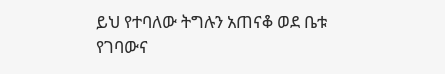ይህ የተባለው ትግሉን አጠናቆ ወደ ቤቱ የገባውና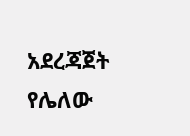አደረጃጀት የሌለው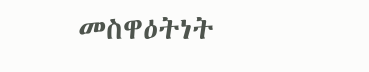መስዋዕትነት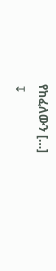የከፈለውን […]
↧